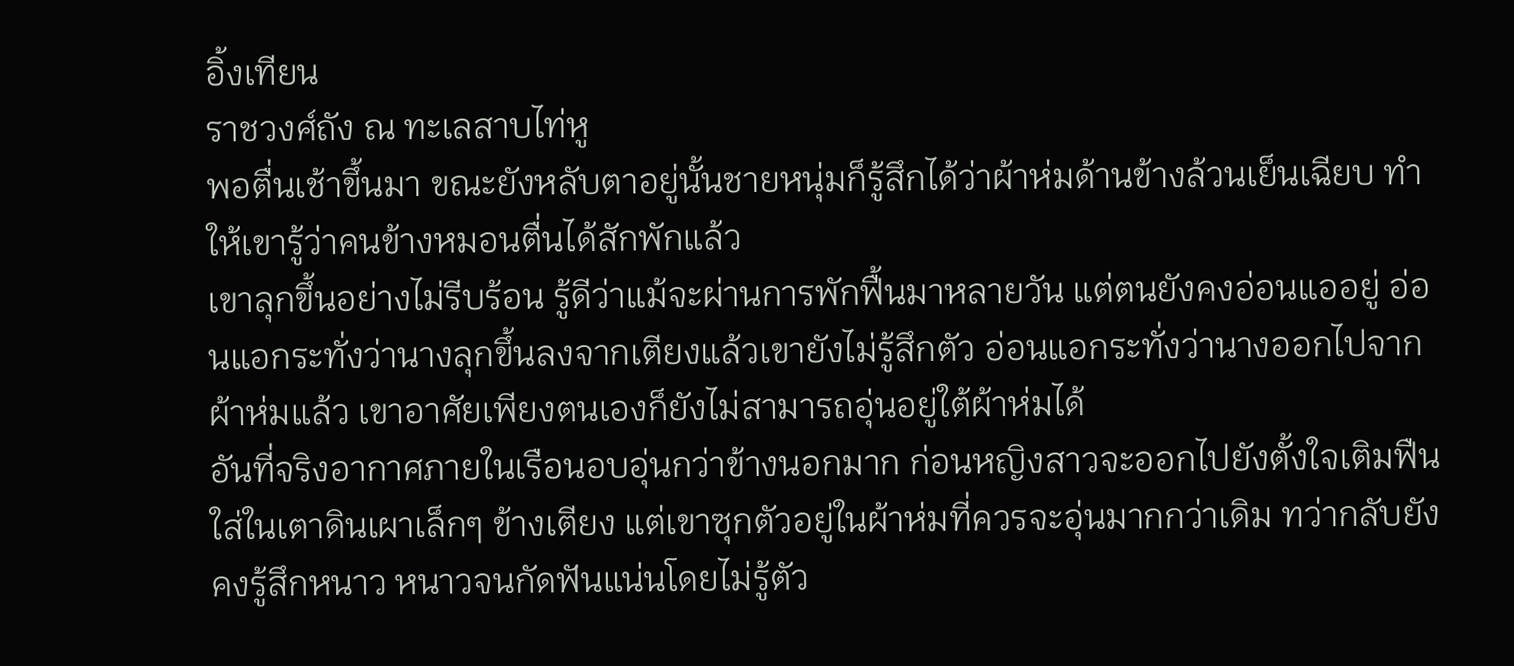อิ้งเทียน
ราชวงศ์ถัง ณ ทะเลสาบไท่หู
พอตื่นเช้าขึ้นมา ขณะยังหลับตาอยู่นั้นชายหนุ่มก็รู้สึกได้ว่าผ้าห่มด้านข้างล้วนเย็นเฉียบ ทำให้เขารู้ว่าคนข้างหมอนตื่นได้สักพักแล้ว
เขาลุกขึ้นอย่างไม่รีบร้อน รู้ดีว่าแม้จะผ่านการพักฟื้นมาหลายวัน แต่ตนยังคงอ่อนแออยู่ อ่อนแอกระทั่งว่านางลุกขึ้นลงจากเตียงแล้วเขายังไม่รู้สึกตัว อ่อนแอกระทั่งว่านางออกไปจากผ้าห่มแล้ว เขาอาศัยเพียงตนเองก็ยังไม่สามารถอุ่นอยู่ใต้ผ้าห่มได้
อันที่จริงอากาศภายในเรือนอบอุ่นกว่าข้างนอกมาก ก่อนหญิงสาวจะออกไปยังตั้งใจเติมฟืนใส่ในเตาดินเผาเล็กๆ ข้างเตียง แต่เขาซุกตัวอยู่ในผ้าห่มที่ควรจะอุ่นมากกว่าเดิม ทว่ากลับยังคงรู้สึกหนาว หนาวจนกัดฟันแน่นโดยไม่รู้ตัว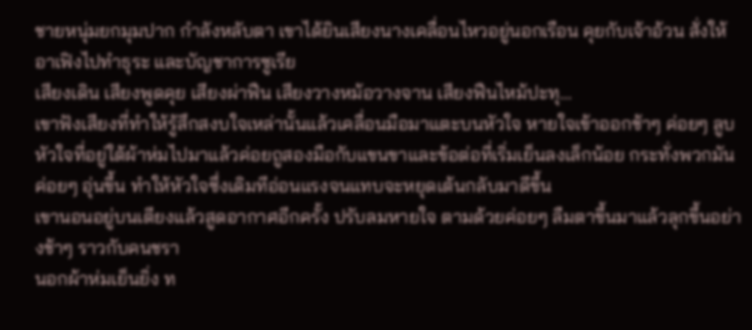ชายหนุ่มยกมุมปาก กำลังหลับตา เขาได้ยินเสียงนางเคลื่อนไหวอยู่นอกเรือน คุยกับเจ้าอ้วน สั่งให้อาเฟิงไปทำธุระ และบัญชาการซูเรีย
เสียงเดิน เสียงพูดคุย เสียงผ่าฟืน เสียงวางหม้อวางจาน เสียงฟืนไหม้ปะทุ…
เขาฟังเสียงที่ทำให้รู้สึกสงบใจเหล่านั้นแล้วเคลื่อนมือมาแตะบนหัวใจ หายใจเข้าออกช้าๆ ค่อยๆ ลูบหัวใจที่อยู่ใต้ผ้าห่มไปมาแล้วค่อยถูสองมือกับแขนขาและข้อต่อที่เริ่มเย็นลงเล็กน้อย กระทั่งพวกมันค่อยๆ อุ่นขึ้น ทำให้หัวใจซึ่งเดิมทีอ่อนแรงจนแทบจะหยุดเต้นกลับมาดีขึ้น
เขานอนอยู่บนเตียงแล้วสูดอากาศอีกครั้ง ปรับลมหายใจ ตามด้วยค่อยๆ ลืมตาขึ้นมาแล้วลุกขึ้นอย่างช้าๆ ราวกับคนชรา
นอกผ้าห่มเย็นยิ่ง ท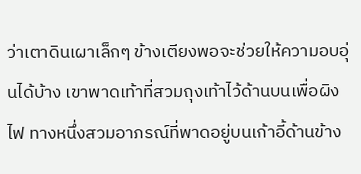ว่าเตาดินเผาเล็กๆ ข้างเตียงพอจะช่วยให้ความอบอุ่นได้บ้าง เขาพาดเท้าที่สวมถุงเท้าไว้ด้านบนเพื่อผิงไฟ ทางหนึ่งสวมอาภรณ์ที่พาดอยู่บนเก้าอี้ด้านข้าง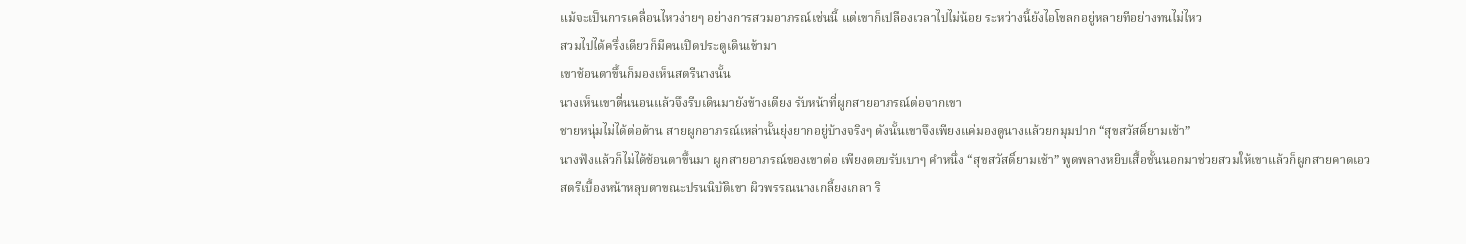แม้จะเป็นการเคลื่อนไหวง่ายๆ อย่างการสวมอาภรณ์เช่นนี้ แต่เขาก็เปลืองเวลาไปไม่น้อย ระหว่างนี้ยังไอโขลกอยู่หลายทีอย่างทนไม่ไหว
สวมไปได้ครึ่งเดียวก็มีคนเปิดประตูเดินเข้ามา
เขาช้อนตาขึ้นก็มองเห็นสตรีนางนั้น
นางเห็นเขาตื่นนอนแล้วจึงรีบเดินมายังข้างเตียง รับหน้าที่ผูกสายอาภรณ์ต่อจากเขา
ชายหนุ่มไม่ได้ต่อต้าน สายผูกอาภรณ์เหล่านั้นยุ่งยากอยู่บ้างจริงๆ ดังนั้นเขาจึงเพียงแค่มองดูนางแล้วยกมุมปาก “สุขสวัสดิ์ยามเช้า”
นางฟังแล้วก็ไม่ได้ช้อนตาขึ้นมา ผูกสายอาภรณ์ของเขาต่อ เพียงตอบรับเบาๆ คำหนึ่ง “สุขสวัสดิ์ยามเช้า” พูดพลางหยิบเสื้อชั้นนอกมาช่วยสวมให้เขาแล้วก็ผูกสายคาดเอว
สตรีเบื้องหน้าหลุบตาขณะปรนนิบัติเขา ผิวพรรณนางเกลี้ยงเกลา ริ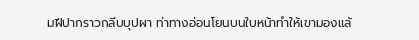มฝีปากราวกลีบบุปผา ท่าทางอ่อนโยนบนใบหน้าทำให้เขามองแล้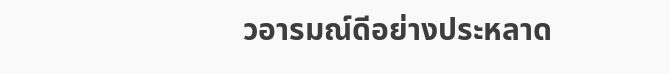วอารมณ์ดีอย่างประหลาด